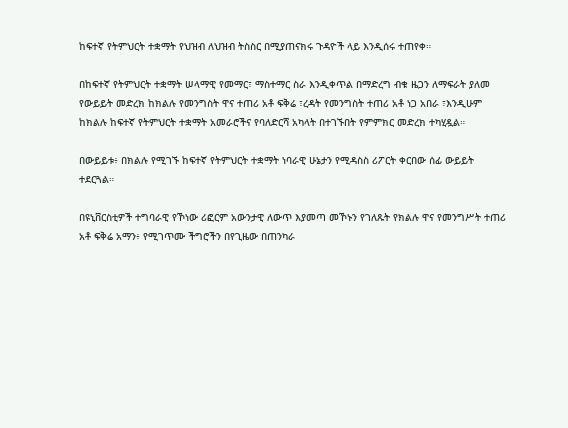ከፍተኛ የትምህርት ተቋማት የህዝብ ለህዝብ ትስስር በሚያጠናክሩ ጉዳዮች ላይ እንዲሰሩ ተጠየቀ።

በከፍተኛ የትምህርት ተቋማት ሠላማዊ የመማር፣ ማስተማር ስራ እንዲቀጥል በማድረግ ብቁ ዜጋን ለማፍራት ያለመ የውይይት መድረክ ከክልሉ የመንግስት ዋና ተጠሪ አቶ ፍቅሬ ፣ረዳት የመንግስት ተጠሪ አቶ ነጋ አበራ ፣እንዲሁም ከክልሉ ከፍተኛ የትምህርት ተቋማት አመራሮችና የባለድርሻ አካላት በተገኙበት የምምክር መድረክ ተካሂዷል።

በውይይቱ፥ በክልሉ የሚገኙ ከፍተኛ የትምህርት ተቋማት ነባራዊ ሁኔታን የሚዳስስ ሪፖርት ቀርበው ሰፊ ውይይት ተደርጓል።

በዩኒቨርስቲዎች ተግባራዊ የኾነው ሪፎርም አውንታዊ ለውጥ እያመጣ መኾኑን የገለጹት የክልሉ ዋና የመንግሥት ተጠሪ አቶ ፍቅሬ አማን፥ የሚገጥሙ ችግሮችን በየጊዜው በጠንካራ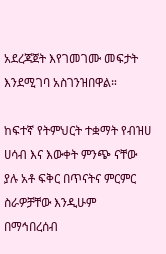አደረጃጀት እየገመገሙ መፍታት እንደሚገባ አስገንዝበዋል።

ከፍተኛ የትምህርት ተቋማት የብዝሀ ሀሳብ እና እውቀት ምንጭ ናቸው ያሉ አቶ ፍቅር በጥናትና ምርምር ስራዎቻቸው እንዲሁም በማኅበረሰብ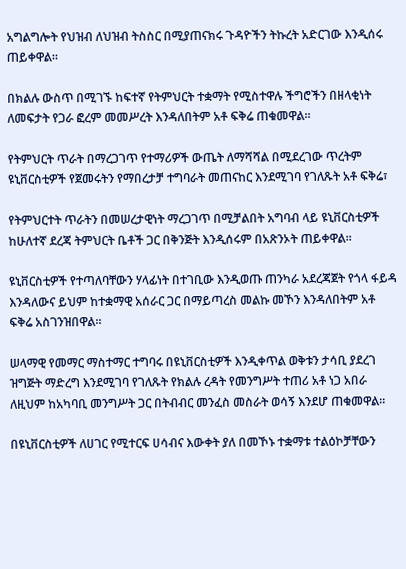አግልግሎት የህዝብ ለህዝብ ትስስር በሚያጠናክሩ ጉዳዮችን ትኩረት አድርገው እንዲሰሩ ጠይቀዋል።

በክልሉ ውስጥ በሚገኙ ከፍተኛ የትምህርት ተቋማት የሚስተዋሉ ችግሮችን በዘላቂነት ለመፍታት የጋራ ፎረም መመሥረት እንዳለበትም አቶ ፍቅሬ ጠቁመዋል።

የትምህርት ጥራት በማረጋገጥ የተማሪዎች ውጤት ለማሻሻል በሚደረገው ጥረትም ዩኒቨርስቲዎች የጀመሩትን የማበረታቻ ተግባራት መጠናከር እንደሚገባ የገለጹት አቶ ፍቅሬ፣

የትምህርተት ጥራትን በመሠረታዊነት ማረጋገጥ በሚቻልበት አግባብ ላይ ዩኒቨርስቲዎች ከሁለተኛ ደረጃ ትምህርት ቤቶች ጋር በቅንጅት እንዲሰሩም በአጽንኦት ጠይቀዋል።

ዩኒቨርስቲዎች የተጣለባቸውን ሃላፊነት በተገቢው እንዲወጡ ጠንካራ አደረጃጀት የጎላ ፋይዳ እንዳለውና ይህም ከተቋማዊ አሰራር ጋር በማይጣረስ መልኩ መኾን እንዳለበትም አቶ ፍቅሬ አስገንዝበዋል።

ሠላማዊ የመማር ማስተማር ተግባሩ በዩኒቨርስቲዎች እንዲቀጥል ወቅቱን ታሳቢ ያደረገ ዝግጅት ማድረግ እንደሚገባ የገለጹት የክልሉ ረዳት የመንግሥት ተጠሪ አቶ ነጋ አበራ ለዚህም ከአካባቢ መንግሥት ጋር በትብብር መንፈስ መስራት ወሳኝ እንደሆ ጠቁመዋል።

በዩኒቨርስቲዎች ለሀገር የሚተርፍ ሀሳብና እውቀት ያለ በመኾኑ ተቋማቱ ተልዕኮቻቸውን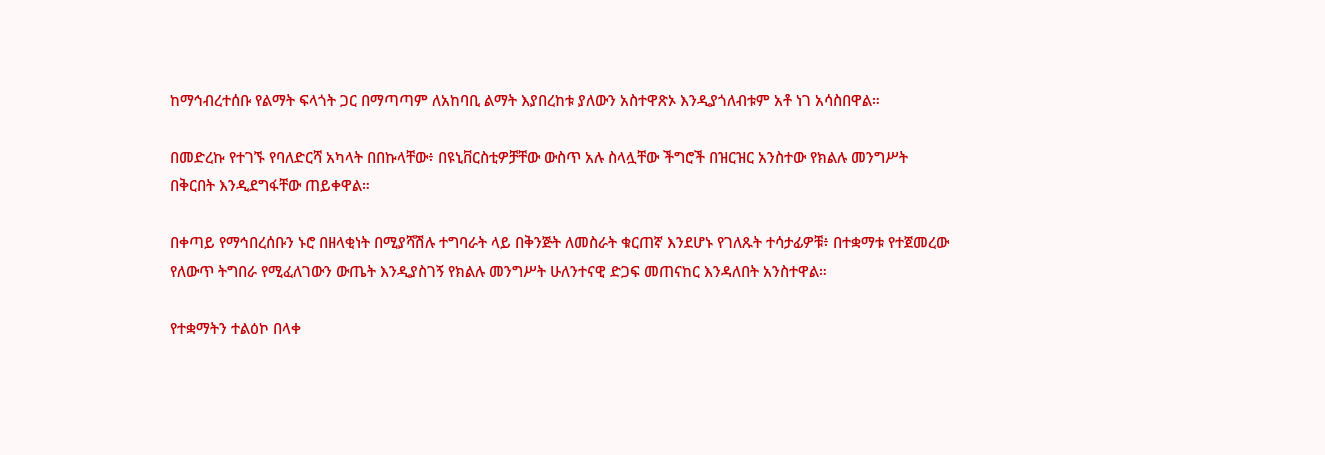ከማኅብረተሰቡ የልማት ፍላጎት ጋር በማጣጣም ለአከባቢ ልማት እያበረከቱ ያለውን አስተዋጽኦ እንዲያጎለብቱም አቶ ነገ አሳስበዋል።

በመድረኩ የተገኙ የባለድርሻ አካላት በበኩላቸው፥ በዩኒቨርስቲዎቻቸው ውስጥ አሉ ስላሏቸው ችግሮች በዝርዝር አንስተው የክልሉ መንግሥት በቅርበት እንዲደግፋቸው ጠይቀዋል።

በቀጣይ የማኅበረሰቡን ኑሮ በዘላቂነት በሚያሻሽሉ ተግባራት ላይ በቅንጅት ለመስራት ቁርጠኛ እንደሆኑ የገለጹት ተሳታፊዎቹ፥ በተቋማቱ የተጀመረው የለውጥ ትግበራ የሚፈለገውን ውጤት እንዲያስገኝ የክልሉ መንግሥት ሁለንተናዊ ድጋፍ መጠናከር እንዳለበት አንስተዋል።

የተቋማትን ተልዕኮ በላቀ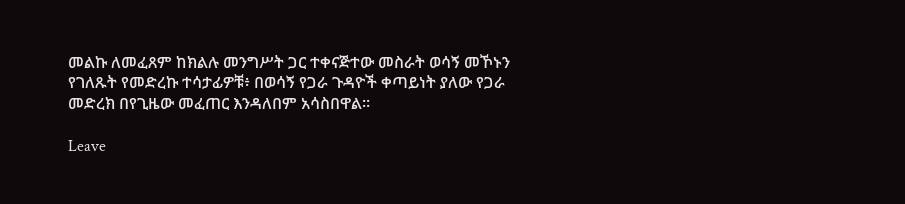መልኩ ለመፈጸም ከክልሉ መንግሥት ጋር ተቀናጅተው መስራት ወሳኝ መኾኑን የገለጹት የመድረኩ ተሳታፊዎቹ፥ በወሳኝ የጋራ ጉዳዮች ቀጣይነት ያለው የጋራ መድረክ በየጊዜው መፈጠር እንዳለበም አሳስበዋል።

Leave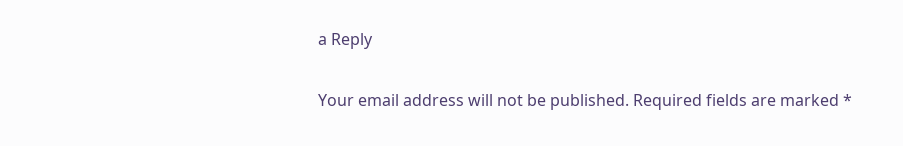a Reply

Your email address will not be published. Required fields are marked *